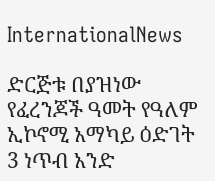InternationalNews

ድርጅቱ በያዝነው የፈረንጆች ዓመት የዓለም ኢኮኖሚ አማካይ ዕድገት 3 ነጥብ አንድ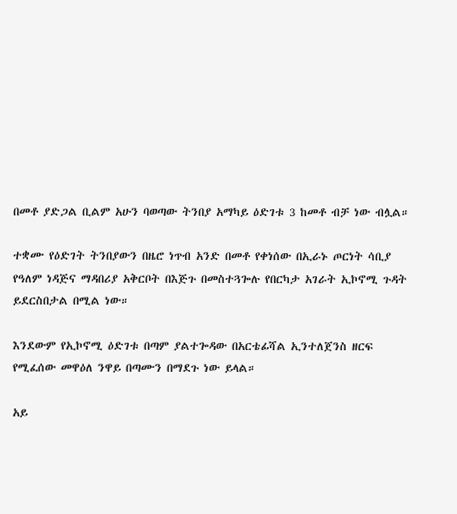በመቶ ያድጋል ቢልም አሁን ባወጣው ትንበያ አማካይ ዕድገቱ 3 ከመቶ ብቻ ነው ብሏል።

ተቋሙ የዕድገት ትንበያውን በዜሮ ነጥብ አንድ በመቶ የቀነሰው በኢራኑ ጦርነት ሳቢያ የዓለም ነዳጅና ማዳበሪያ አቅርቦት በእጅጉ በመስተጓጐሉ የበርካታ አገራት ኢኮኖሚ ጉዳት ይደርስበታል በሚል ነው።

እንደውም የኢኮኖሚ ዕድገቱ በጣም ያልተጐዳው በአርቴፊሻል ኢንተለጀንስ ዘርፍ የሚፈሰው መዋዕለ ንዋይ በጣሙን በማደጉ ነው ይላል።

አይ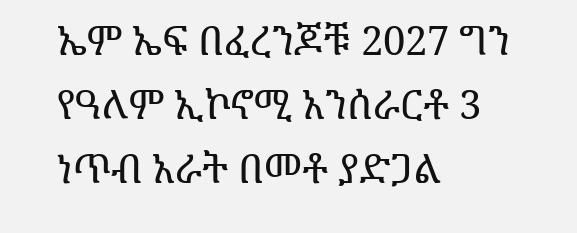ኤም ኤፍ በፈረንጆቹ 2027 ግን የዓለም ኢኮኖሚ አንሰራርቶ 3 ነጥብ አራት በመቶ ያድጋል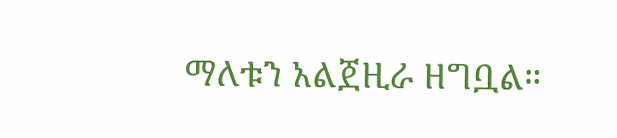ማለቱን አልጀዚራ ዘግቧል።